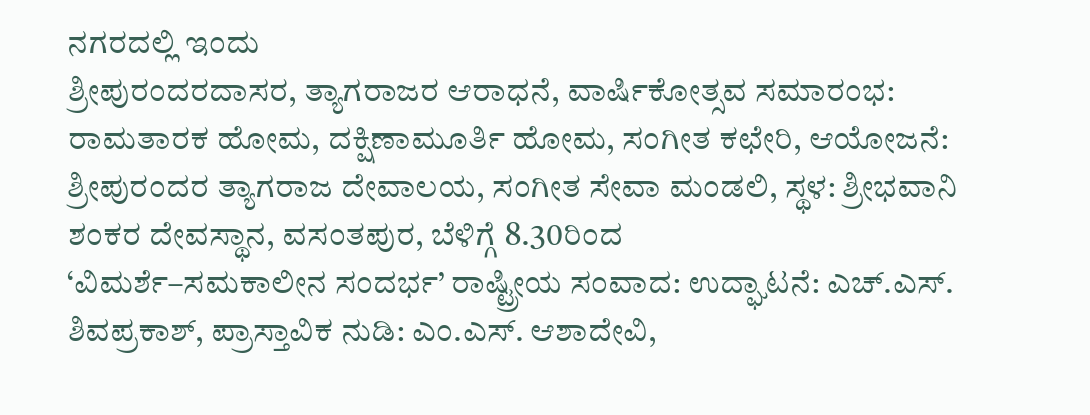ನಗರದಲ್ಲಿ ಇಂದು
ಶ್ರೀಪುರಂದರದಾಸರ, ತ್ಯಾಗರಾಜರ ಆರಾಧನೆ, ವಾರ್ಷಿಕೋತ್ಸವ ಸಮಾರಂಭ: ರಾಮತಾರಕ ಹೋಮ, ದಕ್ಷಿಣಾಮೂರ್ತಿ ಹೋಮ, ಸಂಗೀತ ಕಛೇರಿ, ಆಯೋಜನೆ: ಶ್ರೀಪುರಂದರ ತ್ಯಾಗರಾಜ ದೇವಾಲಯ, ಸಂಗೀತ ಸೇವಾ ಮಂಡಲಿ, ಸ್ಥಳ: ಶ್ರೀಭವಾನಿ ಶಂಕರ ದೇವಸ್ಥಾನ, ವಸಂತಪುರ, ಬೆಳಿಗ್ಗೆ 8.30ರಿಂದ
‘ವಿಮರ್ಶೆ–ಸಮಕಾಲೀನ ಸಂದರ್ಭ’ ರಾಷ್ಟ್ರೀಯ ಸಂವಾದ: ಉದ್ಘಾಟನೆ: ಎಚ್.ಎಸ್. ಶಿವಪ್ರಕಾಶ್, ಪ್ರಾಸ್ತಾವಿಕ ನುಡಿ: ಎಂ.ಎಸ್. ಆಶಾದೇವಿ,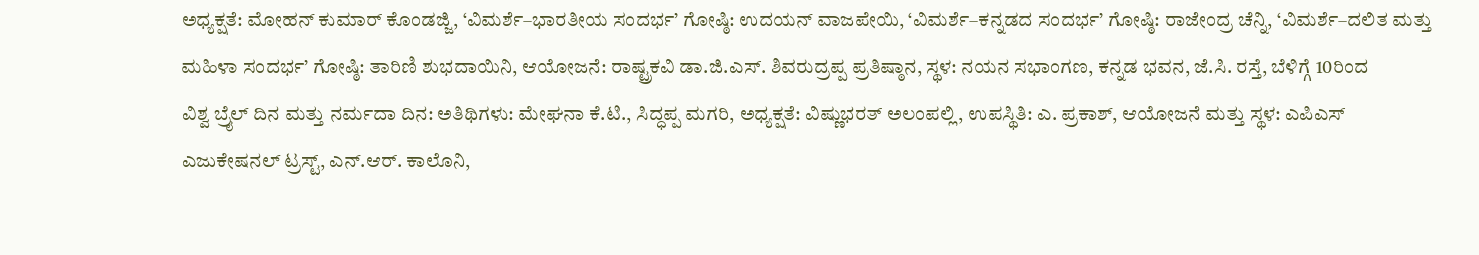ಅಧ್ಯಕ್ಷತೆ: ಮೋಹನ್ ಕುಮಾರ್ ಕೊಂಡಜ್ಜಿ, ‘ವಿಮರ್ಶೆ–ಭಾರತೀಯ ಸಂದರ್ಭ’ ಗೋಷ್ಠಿ: ಉದಯನ್ ವಾಜಪೇಯಿ, ‘ವಿಮರ್ಶೆ–ಕನ್ನಡದ ಸಂದರ್ಭ’ ಗೋಷ್ಠಿ: ರಾಜೇಂದ್ರ ಚೆನ್ನಿ, ‘ವಿಮರ್ಶೆ–ದಲಿತ ಮತ್ತು ಮಹಿಳಾ ಸಂದರ್ಭ’ ಗೋಷ್ಠಿ: ತಾರಿಣಿ ಶುಭದಾಯಿನಿ, ಆಯೋಜನೆ: ರಾಷ್ಟ್ರಕವಿ ಡಾ.ಜಿ.ಎಸ್. ಶಿವರುದ್ರಪ್ಪ ಪ್ರತಿಷ್ಠಾನ, ಸ್ಥಳ: ನಯನ ಸಭಾಂಗಣ, ಕನ್ನಡ ಭವನ, ಜೆ.ಸಿ. ರಸ್ತೆ, ಬೆಳಿಗ್ಗೆ 10ರಿಂದ
ವಿಶ್ವ ಬ್ರೈಲ್ ದಿನ ಮತ್ತು ನರ್ಮದಾ ದಿನ: ಅತಿಥಿಗಳು: ಮೇಘನಾ ಕೆ.ಟಿ., ಸಿದ್ಧಪ್ಪ ಮಗರಿ, ಅಧ್ಯಕ್ಷತೆ: ವಿಷ್ಣುಭರತ್ ಅಲಂಪಲ್ಲಿ, ಉಪಸ್ಥಿತಿ: ಎ. ಪ್ರಕಾಶ್, ಆಯೋಜನೆ ಮತ್ತು ಸ್ಥಳ: ಎಪಿಎಸ್ ಎಜುಕೇಷನಲ್ ಟ್ರಸ್ಟ್, ಎನ್.ಆರ್. ಕಾಲೊನಿ,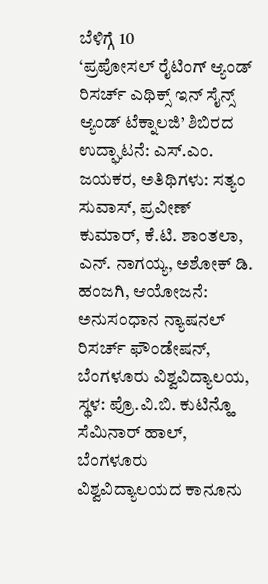ಬೆಳಿಗ್ಗೆ 10
‘ಪ್ರಪೋಸಲ್ ರೈಟಿಂಗ್ ಆ್ಯಂಡ್ ರಿಸರ್ಚ್ ಎಥಿಕ್ಸ್ ಇನ್ ಸೈನ್ಸ್ ಆ್ಯಂಡ್ ಟೆಕ್ನಾಲಜಿ’ ಶಿಬಿರದ ಉದ್ಘಾಟನೆ: ಎಸ್.ಎಂ. ಜಯಕರ, ಅತಿಥಿಗಳು: ಸತ್ಯಂ ಸುವಾಸ್, ಪ್ರವೀಣ್ ಕುಮಾರ್, ಕೆ.ಟಿ. ಶಾಂತಲಾ, ಎನ್. ನಾಗಯ್ಯ, ಅಶೋಕ್ ಡಿ. ಹಂಜಗಿ, ಆಯೋಜನೆ: ಅನುಸಂಧಾನ ನ್ಯಾಷನಲ್ ರಿಸರ್ಚ್ ಫೌಂಡೇಷನ್, ಬೆಂಗಳೂರು ವಿಶ್ವವಿದ್ಯಾಲಯ, ಸ್ಥಳ: ಪ್ರೊ.ವಿ.ಬಿ. ಕುಟಿನ್ಹೊ ಸೆಮಿನಾರ್ ಹಾಲ್, ಬೆಂಗಳೂರು ವಿಶ್ವವಿದ್ಯಾಲಯದ ಕಾನೂನು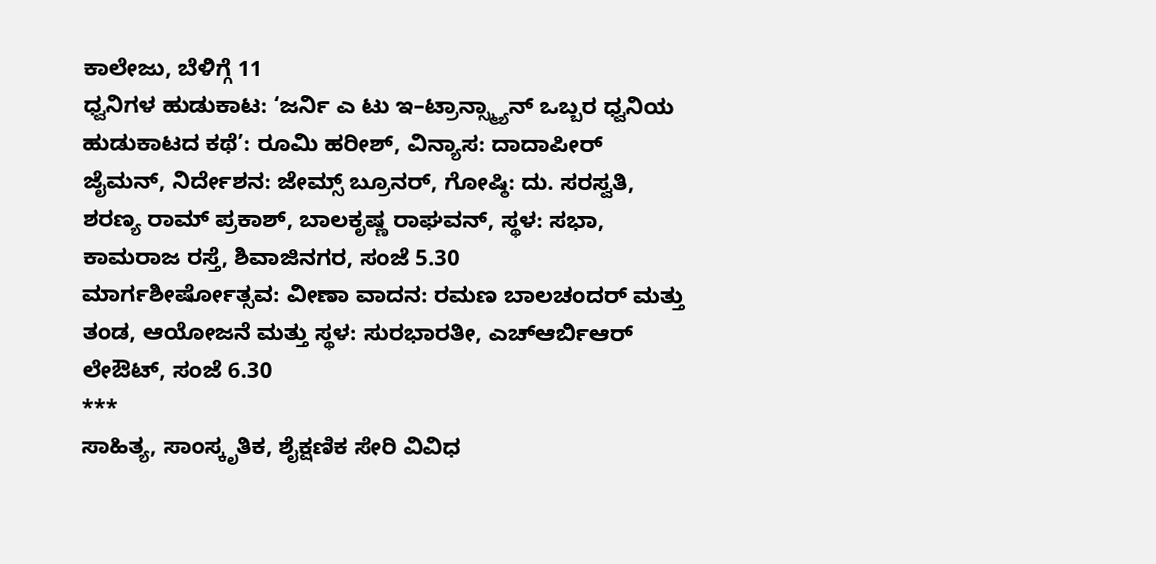ಕಾಲೇಜು, ಬೆಳಿಗ್ಗೆ 11
ಧ್ವನಿಗಳ ಹುಡುಕಾಟ: ‘ಜರ್ನಿ ಎ ಟು ಇ–ಟ್ರಾನ್ಸ್ಮ್ಯಾನ್ ಒಬ್ಬರ ಧ್ವನಿಯ ಹುಡುಕಾಟದ ಕಥೆ’: ರೂಮಿ ಹರೀಶ್, ವಿನ್ಯಾಸ: ದಾದಾಪೀರ್ ಜೈಮನ್, ನಿರ್ದೇಶನ: ಜೇಮ್ಸ್ ಬ್ರೂನರ್, ಗೋಷ್ಠಿ: ದು. ಸರಸ್ವತಿ, ಶರಣ್ಯ ರಾಮ್ ಪ್ರಕಾಶ್, ಬಾಲಕೃಷ್ಣ ರಾಘವನ್, ಸ್ಥಳ: ಸಭಾ, ಕಾಮರಾಜ ರಸ್ತೆ, ಶಿವಾಜಿನಗರ, ಸಂಜೆ 5.30
ಮಾರ್ಗಶೀರ್ಷೋತ್ಸವ: ವೀಣಾ ವಾದನ: ರಮಣ ಬಾಲಚಂದರ್ ಮತ್ತು ತಂಡ, ಆಯೋಜನೆ ಮತ್ತು ಸ್ಥಳ: ಸುರಭಾರತೀ, ಎಚ್ಆರ್ಬಿಆರ್ ಲೇಔಟ್, ಸಂಜೆ 6.30
***
ಸಾಹಿತ್ಯ, ಸಾಂಸ್ಕೃತಿಕ, ಶೈಕ್ಷಣಿಕ ಸೇರಿ ವಿವಿಧ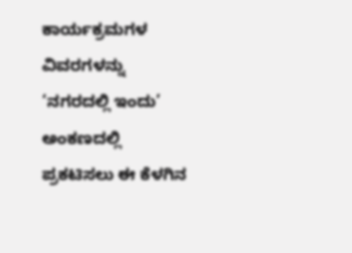ಕಾರ್ಯಕ್ರಮಗಳ ವಿವರಗಳನ್ನು ‘ನಗರದಲ್ಲಿ ಇಂದು’ ಅಂಕಣದಲ್ಲಿ ಪ್ರಕಟಿಸಲು ಈ ಕೆಳಗಿನ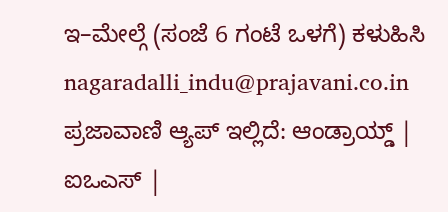ಇ–ಮೇಲ್ಗೆ (ಸಂಜೆ 6 ಗಂಟೆ ಒಳಗೆ) ಕಳುಹಿಸಿ
nagaradalli_indu@prajavani.co.in
ಪ್ರಜಾವಾಣಿ ಆ್ಯಪ್ ಇಲ್ಲಿದೆ: ಆಂಡ್ರಾಯ್ಡ್ | ಐಒಎಸ್ |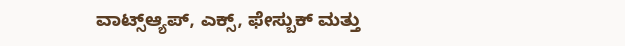ವಾಟ್ಸ್ಆ್ಯಪ್, ಎಕ್ಸ್, ಫೇಸ್ಬುಕ್ ಮತ್ತು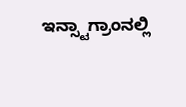ಇನ್ಸ್ಟಾಗ್ರಾಂನಲ್ಲಿ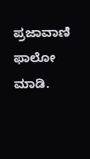ಪ್ರಜಾವಾಣಿ ಫಾಲೋ ಮಾಡಿ.